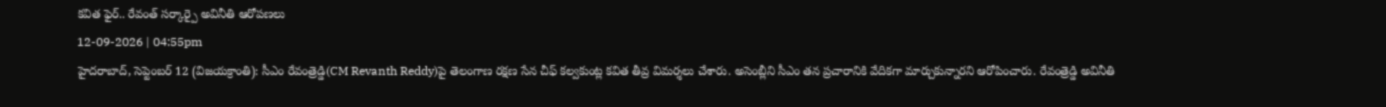కవిత ఫైర్.. రేవంత్ సర్కార్పై అవినీతి ఆరోపణలు
12-09-2026 | 04:55pm
హైదరాబాద్, సెప్టెంబర్ 12 (విజయక్రాంతి): సీఎం రేవంత్రెడ్డి(CM Revanth Reddy)పై తెలంగాణ రక్షణ సేన చీఫ్ కల్వకుంట్ల కవిత తీవ్ర విమర్శలు చేశారు. అసెంబ్లీని సీఎం తన ప్రచారానికి వేదికగా మార్చుకున్నారని ఆరోపించారు. రేవంత్రెడ్డి అవినీతి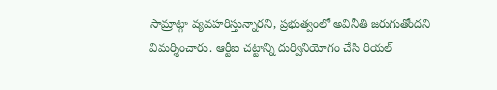సామ్రాట్గా వ్యవహరిస్తున్నారని, ప్రభుత్వంలో అవినీతి జరుగుతోందని విమర్శించారు. ఆర్టీఐ చట్టాన్ని దుర్వినియోగం చేసి రియల్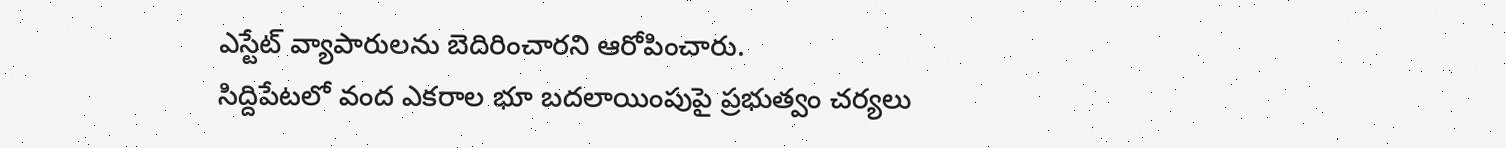ఎస్టేట్ వ్యాపారులను బెదిరించారని ఆరోపించారు.
సిద్దిపేటలో వంద ఎకరాల భూ బదలాయింపుపై ప్రభుత్వం చర్యలు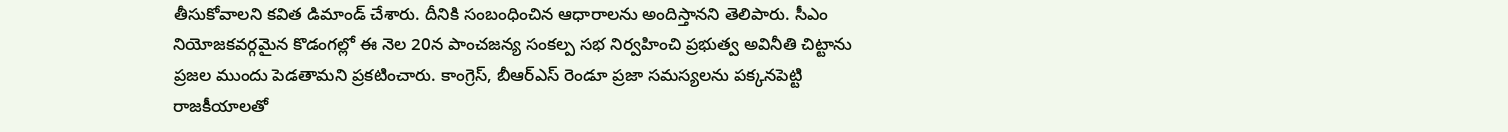తీసుకోవాలని కవిత డిమాండ్ చేశారు. దీనికి సంబంధించిన ఆధారాలను అందిస్తానని తెలిపారు. సీఎం నియోజకవర్గమైన కొడంగల్లో ఈ నెల 20న పాంచజన్య సంకల్ప సభ నిర్వహించి ప్రభుత్వ అవినీతి చిట్టాను ప్రజల ముందు పెడతామని ప్రకటించారు. కాంగ్రెస్, బీఆర్ఎస్ రెండూ ప్రజా సమస్యలను పక్కనపెట్టి రాజకీయాలతో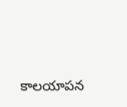కాలయాపన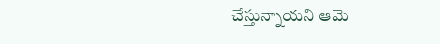చేస్తున్నాయని ఆమె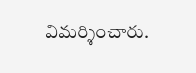విమర్శించారు.